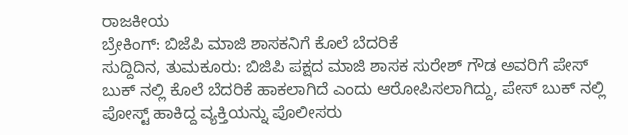ರಾಜಕೀಯ
ಬ್ರೇಕಿಂಗ್: ಬಿಜೆಪಿ ಮಾಜಿ ಶಾಸಕನಿಗೆ ಕೊಲೆ ಬೆದರಿಕೆ
ಸುದ್ದಿದಿನ, ತುಮಕೂರು: ಬಿಜಿಪಿ ಪಕ್ಷದ ಮಾಜಿ ಶಾಸಕ ಸುರೇಶ್ ಗೌಡ ಅವರಿಗೆ ಪೇಸ್ ಬುಕ್ ನಲ್ಲಿ ಕೊಲೆ ಬೆದರಿಕೆ ಹಾಕಲಾಗಿದೆ ಎಂದು ಆರೋಪಿಸಲಾಗಿದ್ದು, ಪೇಸ್ ಬುಕ್ ನಲ್ಲಿ ಪೋಸ್ಟ್ ಹಾಕಿದ್ದ ವ್ಯಕ್ತಿಯನ್ನು ಪೊಲೀಸರು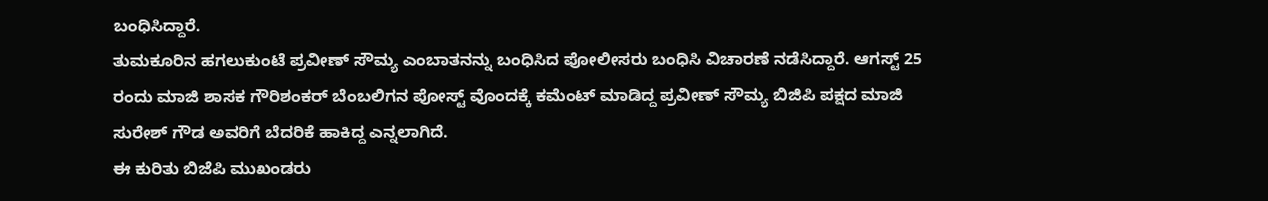ಬಂಧಿಸಿದ್ದಾರೆ.
ತುಮಕೂರಿನ ಹಗಲುಕುಂಟೆ ಪ್ರವೀಣ್ ಸೌಮ್ಯ ಎಂಬಾತನನ್ನು ಬಂಧಿಸಿದ ಪೋಲೀಸರು ಬಂಧಿಸಿ ವಿಚಾರಣೆ ನಡೆಸಿದ್ದಾರೆ. ಆಗಸ್ಟ್ 25 ರಂದು ಮಾಜಿ ಶಾಸಕ ಗೌರಿಶಂಕರ್ ಬೆಂಬಲಿಗನ ಪೋಸ್ಟ್ ವೊಂದಕ್ಕೆ ಕಮೆಂಟ್ ಮಾಡಿದ್ದ ಪ್ರವೀಣ್ ಸೌಮ್ಯ ಬಿಜಿಪಿ ಪಕ್ಷದ ಮಾಜಿ ಸುರೇಶ್ ಗೌಡ ಅವರಿಗೆ ಬೆದರಿಕೆ ಹಾಕಿದ್ದ ಎನ್ನಲಾಗಿದೆ.
ಈ ಕುರಿತು ಬಿಜೆಪಿ ಮುಖಂಡರು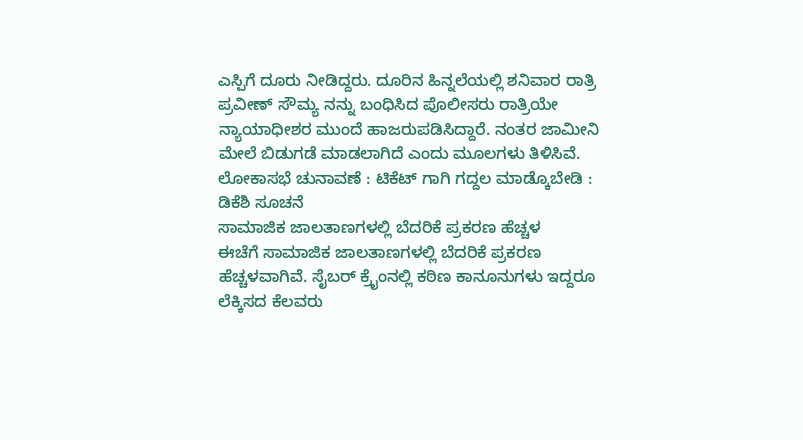ಎಸ್ಪಿಗೆ ದೂರು ನೀಡಿದ್ದರು. ದೂರಿನ ಹಿನ್ನಲೆಯಲ್ಲಿ ಶನಿವಾರ ರಾತ್ರಿ ಪ್ರವೀಣ್ ಸೌಮ್ಯ ನನ್ನು ಬಂಧಿಸಿದ ಪೊಲೀಸರು ರಾತ್ರಿಯೇ ನ್ಯಾಯಾಧೀಶರ ಮುಂದೆ ಹಾಜರುಪಡಿಸಿದ್ದಾರೆ. ನಂತರ ಜಾಮೀನಿ ಮೇಲೆ ಬಿಡುಗಡೆ ಮಾಡಲಾಗಿದೆ ಎಂದು ಮೂಲಗಳು ತಿಳಿಸಿವೆ.
ಲೋಕಾಸಭೆ ಚುನಾವಣೆ : ಟಿಕೆಟ್ ಗಾಗಿ ಗದ್ದಲ ಮಾಡ್ಕೊಬೇಡಿ : ಡಿಕೆಶಿ ಸೂಚನೆ
ಸಾಮಾಜಿಕ ಜಾಲತಾಣಗಳಲ್ಲಿ ಬೆದರಿಕೆ ಪ್ರಕರಣ ಹೆಚ್ಚಳ
ಈಚೆಗೆ ಸಾಮಾಜಿಕ ಜಾಲತಾಣಗಳಲ್ಲಿ ಬೆದರಿಕೆ ಪ್ರಕರಣ ಹೆಚ್ಚಳವಾಗಿವೆ. ಸೈಬರ್ ಕ್ರೈಂನಲ್ಲಿ ಕಠಿಣ ಕಾನೂನುಗಳು ಇದ್ದರೂ ಲೆಕ್ಕಿಸದ ಕೆಲವರು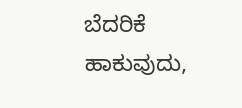ಬೆದರಿಕೆ ಹಾಕುವುದು,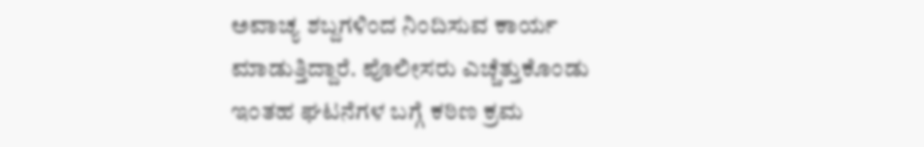ಅವಾಚ್ಯ ಶಬ್ದಗಳಿಂದ ನಿಂದಿಸುವ ಕಾರ್ಯ ಮಾಡುತ್ತಿದ್ದಾರೆ. ಪೊಲೀಸರು ಎಚ್ಚೆತ್ತುಕೊಂಡು ಇಂತಹ ಘಟನೆಗಳ ಬಗ್ಗೆ ಕಠಿಣ ಕ್ರಮ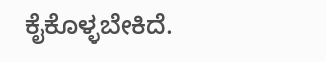ಕೈಕೊಳ್ಳಬೇಕಿದೆ.